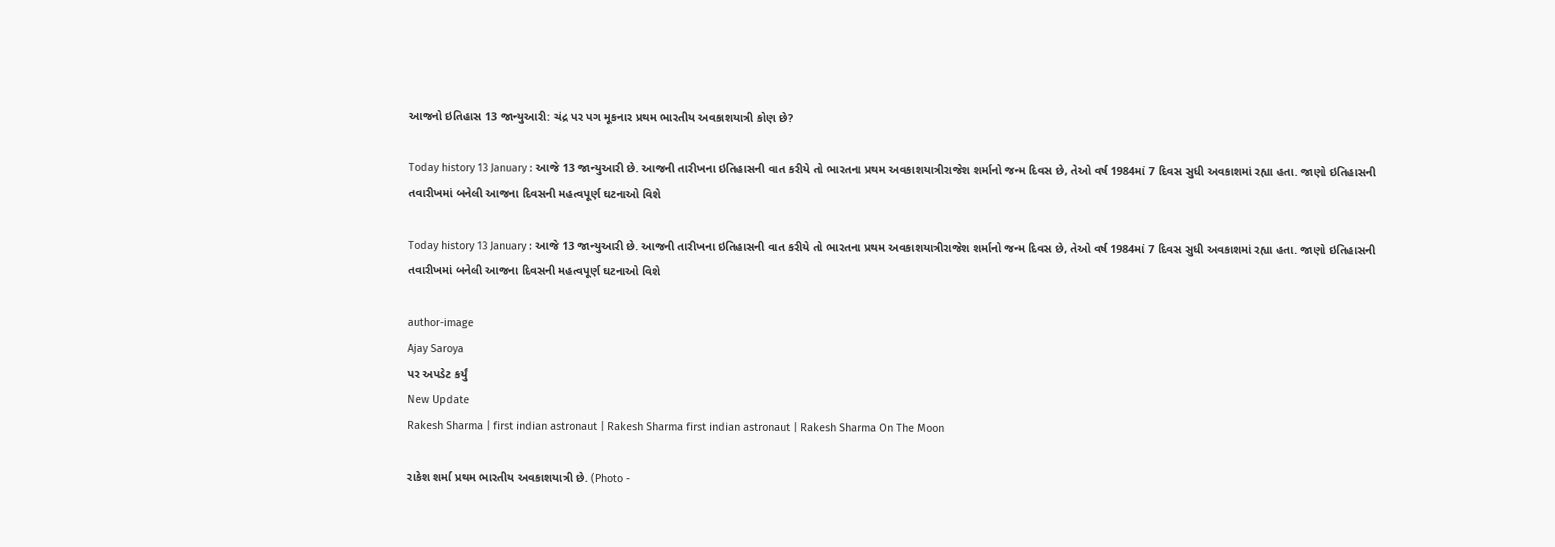આજનો ઇતિહાસ 13 જાન્યુઆરી: ચંદ્ર પર પગ મૂકનાર પ્રથમ ભારતીય અવકાશયાત્રી કોણ છે?

Today history 13 January : આજે 13 જાન્યુઆરી છે. આજની તારીખના ઇતિહાસની વાત કરીયે તો ભારતના પ્રથમ અવકાશયાત્રીરાજેશ શર્માનો જન્મ દિવસ છે, તેઓ વર્ષ 1984માં 7 દિવસ સુધી અવકાશમાં રહ્યા હતા. જાણો ઇતિહાસની તવારીખમાં બનેલી આજના દિવસની મહત્વપૂર્ણ ઘટનાઓ વિશે

Today history 13 January : આજે 13 જાન્યુઆરી છે. આજની તારીખના ઇતિહાસની વાત કરીયે તો ભારતના પ્રથમ અવકાશયાત્રીરાજેશ શર્માનો જન્મ દિવસ છે, તેઓ વર્ષ 1984માં 7 દિવસ સુધી અવકાશમાં રહ્યા હતા. જાણો ઇતિહાસની તવારીખમાં બનેલી આજના દિવસની મહત્વપૂર્ણ ઘટનાઓ વિશે

author-image
Ajay Saroya
પર અપડેટ કર્યું
New Update
Rakesh Sharma | first indian astronaut | Rakesh Sharma first indian astronaut | Rakesh Sharma On The Moon

રાકેશ શર્મા પ્રથમ ભારતીય અવકાશયાત્રી છે. (Photo -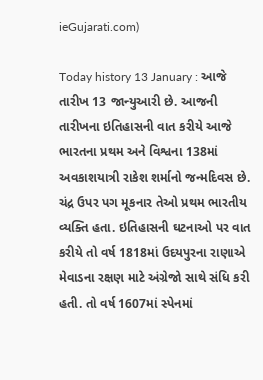ieGujarati.com)

Today history 13 January : આજે તારીખ 13 જાન્યુઆરી છે. આજની તારીખના ઇતિહાસની વાત કરીયે આજે ભારતના પ્રથમ અને વિશ્વના 138માં અવકાશયાત્રી રાકેશ શર્માનો જન્મદિવસ છે. ચંદ્ર ઉપર પગ મૂકનાર તેઓ પ્રથમ ભારતીય વ્યક્તિ હતા. ઇતિહાસની ઘટનાઓ પર વાત કરીયે તો વર્ષ 1818માં ઉદયપુરના રાણાએ મેવાડના રક્ષણ માટે અંગ્રેજો સાથે સંધિ કરી હતી. તો વર્ષ 1607માં સ્પેનમાં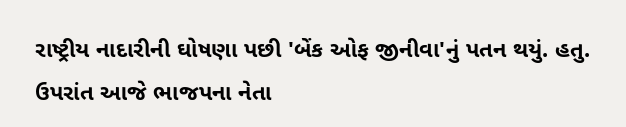રાષ્ટ્રીય નાદારીની ઘોષણા પછી 'બેંક ઓફ જીનીવા'નું પતન થયું. હતુ. ઉપરાંત આજે ભાજપના નેતા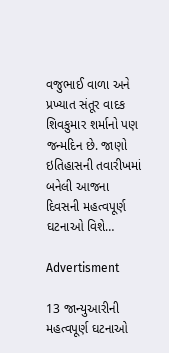વજુભાઈ વાળા અને પ્રખ્યાત સંતૂર વાદક શિવકુમાર શર્માનો પણ જન્મદિન છે. જાણો ઇતિહાસની તવારીખમાં બનેલી આજના દિવસની મહત્વપૂર્ણ ઘટનાઓ વિશે…

Advertisment

13 જાન્યુઆરીની મહત્વપૂર્ણ ઘટનાઓ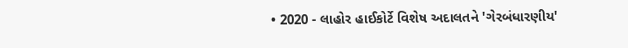• 2020 - લાહોર હાઈકોર્ટે વિશેષ અદાલતને 'ગેરબંધારણીય'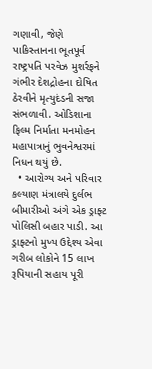ગણાવી, જેણે પાકિસ્તાનના ભૂતપૂર્વ રાષ્ટ્રપતિ પરવેઝ મુશર્રફને ગંભીર દેશદ્રોહના દોષિત ઠેરવીને મૃત્યુદંડની સજા સંભળાવી. ઓડિશાના ફિલ્મ નિર્માતા મનમોહન મહાપાત્રાનું ભુવનેશ્વરમાં નિધન થયું છે.
  • આરોગ્ય અને પરિવાર કલ્યાણ મંત્રાલયે દુર્લભ બીમારીઓ અંગે એક ડ્રાફ્ટ પોલિસી બહાર પાડી. આ ડ્રાફ્ટનો મુખ્ય ઉદ્દેશ્ય એવા ગરીબ લોકોને 15 લાખ રૂપિયાની સહાય પૂરી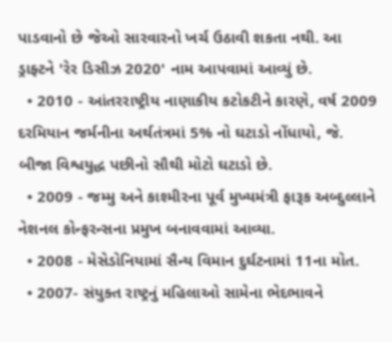પાડવાનો છે જેઓ સારવારનો ખર્ચ ઉઠાવી શકતા નથી. આ ડ્રાફ્ટને 'રેર ડિસીઝ 2020' નામ આપવામાં આવ્યું છે.
  • 2010 - આંતરરાષ્ટ્રીય નાણાકીય કટોકટીને કારણે, વર્ષ 2009 દરમિયાન જર્મનીના અર્થતંત્રમાં 5% નો ઘટાડો નોંધાયો, જે. બીજા વિશ્વયુદ્ધ પછીનો સૌથી મોટો ઘટાડો છે.
  • 2009 - જમ્મુ અને કાશ્મીરના પૂર્વ મુખ્યમંત્રી ફારૂક અબ્દુલ્લાને નેશનલ કોન્ફરન્સના પ્રમુખ બનાવવામાં આવ્યા.
  • 2008 - મેસેડોનિયામાં સૈન્ય વિમાન દુર્ઘટનામાં 11ના મોત.
  • 2007- સંયુક્ત રાષ્ટ્રનું મહિલાઓ સામેના ભેદભાવને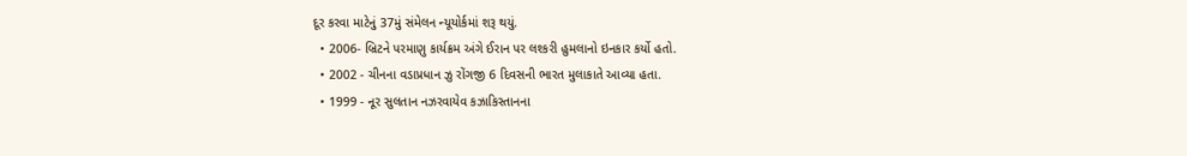દૂર કરવા માટેનું 37મું સંમેલન ન્યૂયોર્કમાં શરૂ થયું.
  • 2006- બ્રિટને પરમાણુ કાર્યક્રમ અંગે ઈરાન પર લશ્કરી હુમલાનો ઇનકાર કર્યો હતો.
  • 2002 - ચીનના વડાપ્રધાન ઝુ રોંગજી 6 દિવસની ભારત મુલાકાતે આવ્યા હતા.
  • 1999 - નૂર સુલતાન નઝરવાયેવ કઝાકિસ્તાનના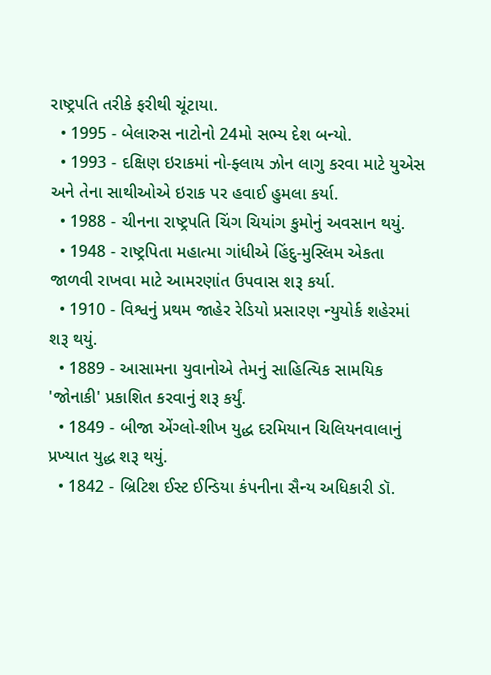રાષ્ટ્રપતિ તરીકે ફરીથી ચૂંટાયા.
  • 1995 - બેલારુસ નાટોનો 24મો સભ્ય દેશ બન્યો.
  • 1993 - દક્ષિણ ઇરાકમાં નો-ફ્લાય ઝોન લાગુ કરવા માટે યુએસ અને તેના સાથીઓએ ઇરાક પર હવાઈ હુમલા કર્યા.
  • 1988 - ચીનના રાષ્ટ્રપતિ ચિંગ ચિયાંગ કુમોનું અવસાન થયું.
  • 1948 - રાષ્ટ્રપિતા મહાત્મા ગાંધીએ હિંદુ-મુસ્લિમ એકતા જાળવી રાખવા માટે આમરણાંત ઉપવાસ શરૂ કર્યા.
  • 1910 - વિશ્વનું પ્રથમ જાહેર રેડિયો પ્રસારણ ન્યુયોર્ક શહેરમાં શરૂ થયું.
  • 1889 - આસામના યુવાનોએ તેમનું સાહિત્યિક સામયિક 'જોનાકી' પ્રકાશિત કરવાનું શરૂ કર્યું.
  • 1849 - બીજા એંગ્લો-શીખ યુદ્ધ દરમિયાન ચિલિયનવાલાનું પ્રખ્યાત યુદ્ધ શરૂ થયું.
  • 1842 - બ્રિટિશ ઈસ્ટ ઈન્ડિયા કંપનીના સૈન્ય અધિકારી ડૉ.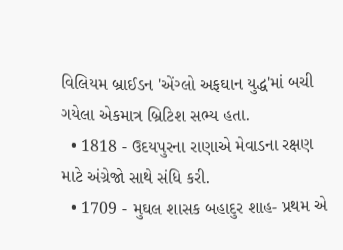વિલિયમ બ્રાઈડન 'એંગ્લો અફઘાન યુદ્ધ'માં બચી ગયેલા એકમાત્ર બ્રિટિશ સભ્ય હતા.
  • 1818 - ઉદયપુરના રાણાએ મેવાડના રક્ષણ માટે અંગ્રેજો સાથે સંધિ કરી.
  • 1709 - મુઘલ શાસક બહાદુર શાહ- પ્રથમ એ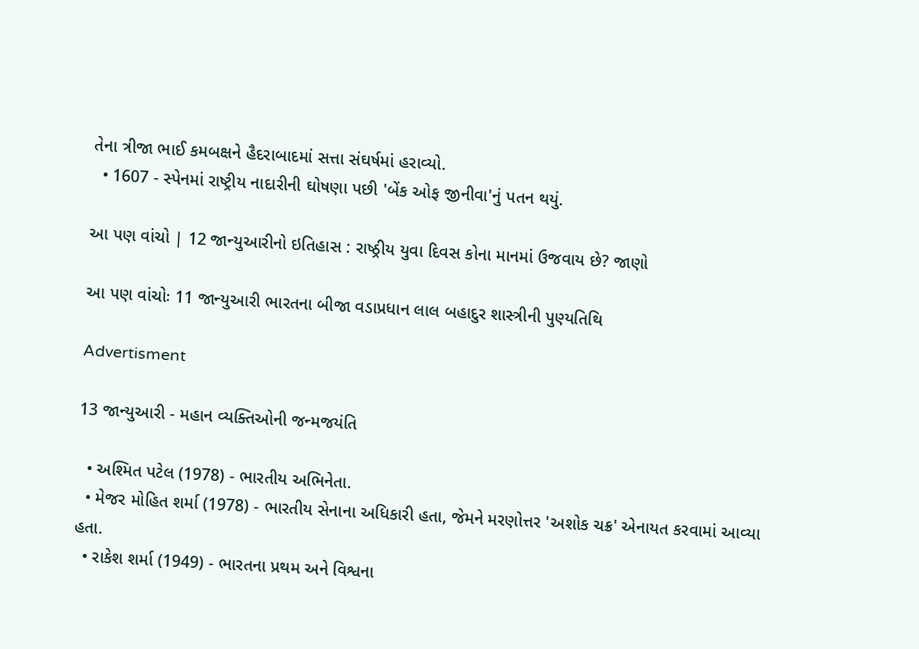તેના ત્રીજા ભાઈ કમબક્ષને હૈદરાબાદમાં સત્તા સંઘર્ષમાં હરાવ્યો.
  • 1607 - સ્પેનમાં રાષ્ટ્રીય નાદારીની ઘોષણા પછી 'બેંક ઓફ જીનીવા'નું પતન થયું.

આ પણ વાંચો | 12 જાન્યુઆરીનો ઇતિહાસ : રાષ્ઠ્રીય યુવા દિવસ કોના માનમાં ઉજવાય છે? જાણો

આ પણ વાંચોઃ 11 જાન્યુઆરી ભારતના બીજા વડાપ્રધાન લાલ બહાદુર શાસ્ત્રીની પુણ્યતિથિ

Advertisment

13 જાન્યુઆરી - મહાન વ્યક્તિઓની જન્મજયંતિ

  • અશ્મિત પટેલ (1978) - ભારતીય અભિનેતા.
  • મેજર મોહિત શર્મા (1978) - ભારતીય સેનાના અધિકારી હતા, જેમને મરણોત્તર 'અશોક ચક્ર' એનાયત કરવામાં આવ્યા હતા.
  • રાકેશ શર્મા (1949) - ભારતના પ્રથમ અને વિશ્વના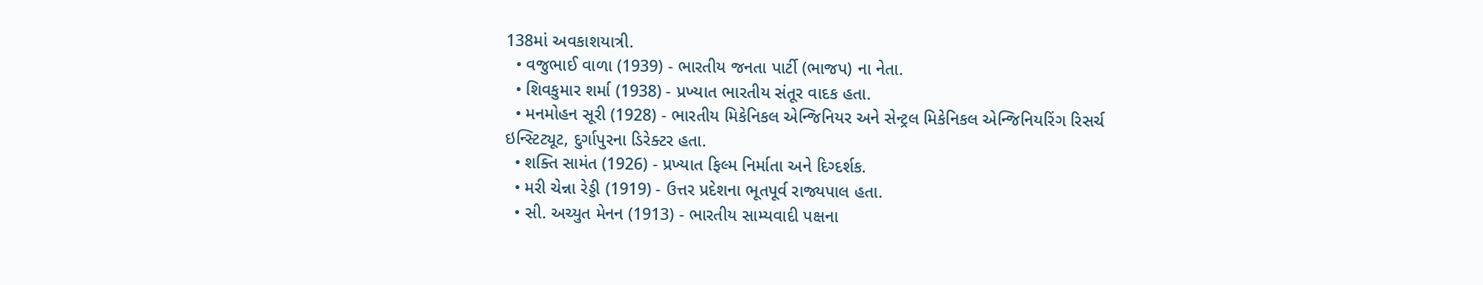138માં અવકાશયાત્રી.
  • વજુભાઈ વાળા (1939) - ભારતીય જનતા પાર્ટી (ભાજપ) ના નેતા.
  • શિવકુમાર શર્મા (1938) - પ્રખ્યાત ભારતીય સંતૂર વાદક હતા.
  • મનમોહન સૂરી (1928) - ભારતીય મિકેનિકલ એન્જિનિયર અને સેન્ટ્રલ મિકેનિકલ એન્જિનિયરિંગ રિસર્ચ ઇન્સ્ટિટ્યૂટ, દુર્ગાપુરના ડિરેક્ટર હતા.
  • શક્તિ સામંત (1926) - પ્રખ્યાત ફિલ્મ નિર્માતા અને દિગ્દર્શક.
  • મરી ચેન્ના રેડ્ડી (1919) - ઉત્તર પ્રદેશના ભૂતપૂર્વ રાજ્યપાલ હતા.
  • સી. અચ્યુત મેનન (1913) - ભારતીય સામ્યવાદી પક્ષના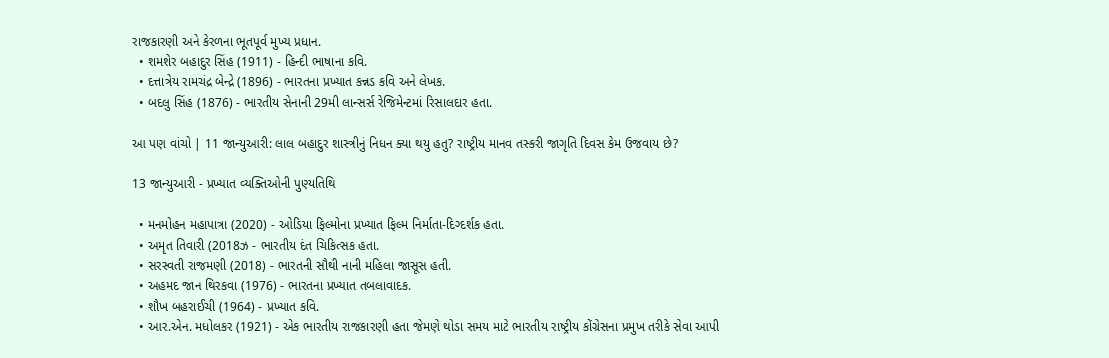રાજકારણી અને કેરળના ભૂતપૂર્વ મુખ્ય પ્રધાન.
  • શમશેર બહાદુર સિંહ (1911) - હિન્દી ભાષાના કવિ.
  • દત્તાત્રેય રામચંદ્ર બેન્દ્રે (1896) - ભારતના પ્રખ્યાત કન્નડ કવિ અને લેખક.
  • બદલુ સિંહ (1876) - ભારતીય સેનાની 29મી લાન્સર્સ રેજિમેન્ટમાં રિસાલદાર હતા.

આ પણ વાંચો | 11 જાન્યુઆરી: લાલ બહાદુર શાસ્ત્રીનું નિધન ક્યા થયુ હતુ? રાષ્ટ્રીય માનવ તસ્કરી જાગૃતિ દિવસ કેમ ઉજવાય છે?

13 જાન્યુઆરી - પ્રખ્યાત વ્યક્તિઓની પુણ્યતિથિ

  • મનમોહન મહાપાત્રા (2020) - ઓડિયા ફિલ્મોના પ્રખ્યાત ફિલ્મ નિર્માતા-દિગ્દર્શક હતા.
  • અમૃત તિવારી (2018ઝ - ભારતીય દંત ચિકિત્સક હતા.
  • સરસ્વતી રાજમણી (2018) - ભારતની સૌથી નાની મહિલા જાસૂસ હતી.
  • અહમદ જાન થિરકવા (1976) - ભારતના પ્રખ્યાત તબલાવાદક.
  • શૌખ બહરાઈચી (1964) - પ્રખ્યાત કવિ.
  • આર.એન. મધોલકર (1921) - એક ભારતીય રાજકારણી હતા જેમણે થોડા સમય માટે ભારતીય રાષ્ટ્રીય કોંગ્રેસના પ્રમુખ તરીકે સેવા આપી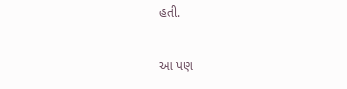હતી.

આ પણ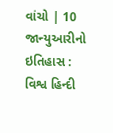વાંચો | 10 જાન્યુઆરીનો ઇતિહાસ : વિશ્વ હિન્દી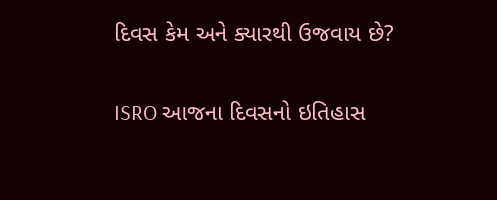દિવસ કેમ અને ક્યારથી ઉજવાય છે?

ISRO આજના દિવસનો ઇતિહાસ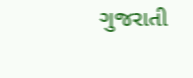ગુજરાતી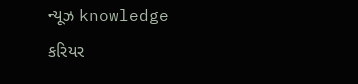ન્યૂઝ knowledge કરિયર